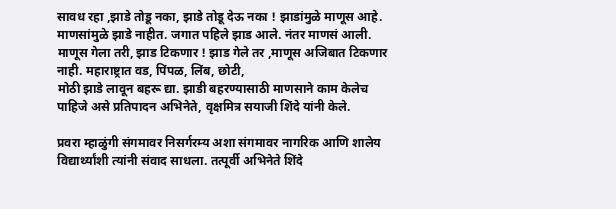सावध रहा ,झाडे तोडू नका, झाडे तोडू देऊ नका ! झाडांमुळे माणूस आहे. माणसांमुळे झाडे नाहीत. जगात पहिले झाड आले. नंतर माणसं आली. माणूस गेला तरी, झाड टिकणार ! झाड गेले तर ,माणूस अजिबात टिकणार नाही. महाराष्ट्रात वड, पिंपळ, लिंब, छोटी,
मोठी झाडे लावून बहरू द्या. झाडी बहरण्यासाठी माणसाने काम केलेच पाहिजे असे प्रतिपादन अभिनेते, वृक्षमित्र सयाजी शिंदे यांनी केले.

प्रवरा म्हाळुंगी संगमावर निसर्गरम्य अशा संगमावर नागरिक आणि शालेय विद्यार्थ्यांशी त्यांनी संवाद साधला. तत्पूर्वी अभिनेते शिंदे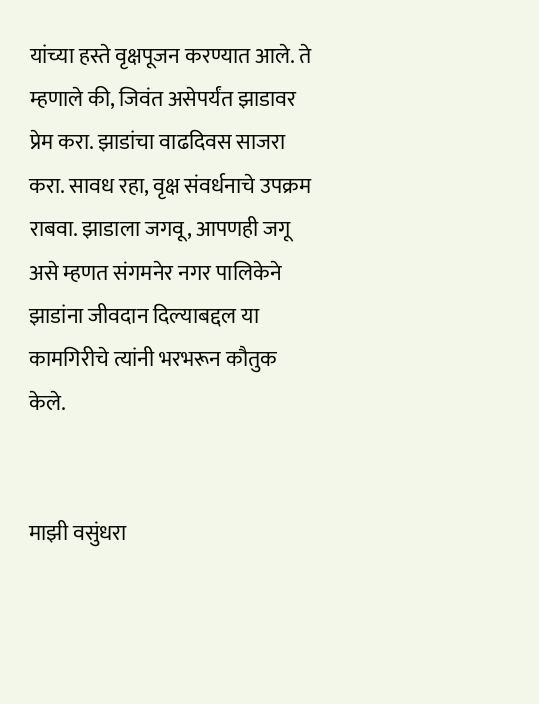यांच्या हस्ते वृक्षपूजन करण्यात आले. ते म्हणाले की, जिवंत असेपर्यंत झाडावर प्रेम करा. झाडांचा वाढदिवस साजरा करा. सावध रहा, वृक्ष संवर्धनाचे उपक्रम राबवा. झाडाला जगवू, आपणही जगू असे म्हणत संगमनेर नगर पालिकेने झाडांना जीवदान दिल्याबद्दल या कामगिरीचे त्यांनी भरभरून कौतुक केले.


माझी वसुंधरा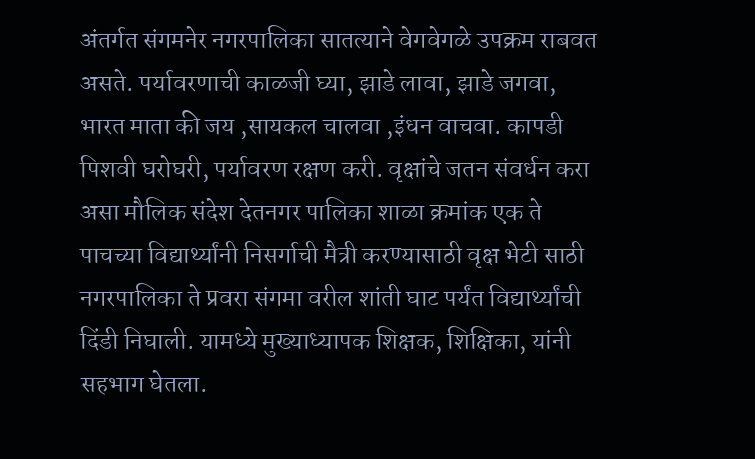अंतर्गत संगमनेर नगरपालिका सातत्याने वेगवेगळे उपक्रम राबवत असते. पर्यावरणाची काळजी घ्या, झाडे लावा, झाडे जगवा, भारत माता की जय ,सायकल चालवा ,इंधन वाचवा. कापडी पिशवी घरोघरी, पर्यावरण रक्षण करी. वृक्षांचे जतन संवर्धन करा असा मौलिक संदेश देतनगर पालिका शाळा क्रमांक एक ते पाचच्या विद्यार्थ्यांनी निसर्गाची मैत्री करण्यासाठी वृक्ष भेटी साठी नगरपालिका ते प्रवरा संगमा वरील शांती घाट पर्यंत विद्यार्थ्यांची दिंडी निघाली. यामध्ये मुख्याध्यापक शिक्षक, शिक्षिका, यांनी सहभाग घेतला.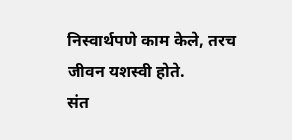निस्वार्थपणे काम केले, तरच जीवन यशस्वी होते.
संत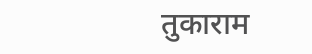तुकाराम